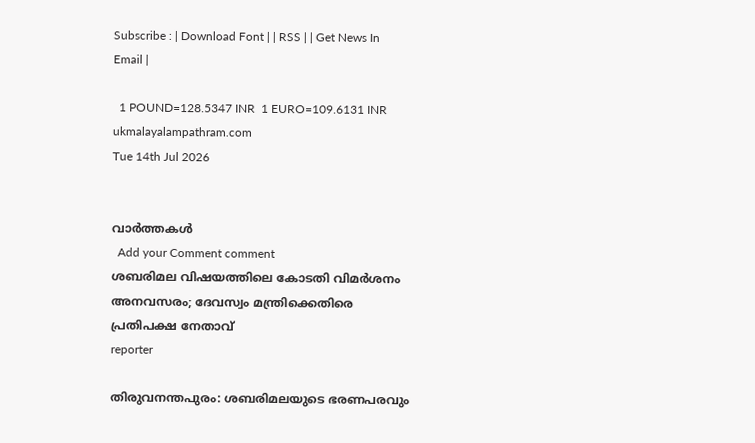Subscribe : | Download Font | | RSS | | Get News In Email |

  1 POUND=128.5347 INR  1 EURO=109.6131 INR
ukmalayalampathram.com
Tue 14th Jul 2026


വാര്‍ത്തകള്‍
  Add your Comment comment
ശബരിമല വിഷയത്തിലെ കോടതി വിമര്‍ശനം അനവസരം; ദേവസ്വം മന്ത്രിക്കെതിരെ പ്രതിപക്ഷ നേതാവ്
reporter

തിരുവനന്തപുരം: ശബരിമലയുടെ ഭരണപരവും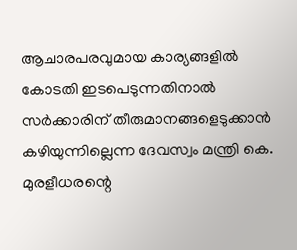ആചാരപരവുമായ കാര്യങ്ങളില്‍ കോടതി ഇടപെടുന്നതിനാല്‍ സര്‍ക്കാരിന് തീരുമാനങ്ങളെടുക്കാന്‍ കഴിയുന്നില്ലെന്ന ദേവസ്വം മന്ത്രി കെ. മുരളീധരന്റെ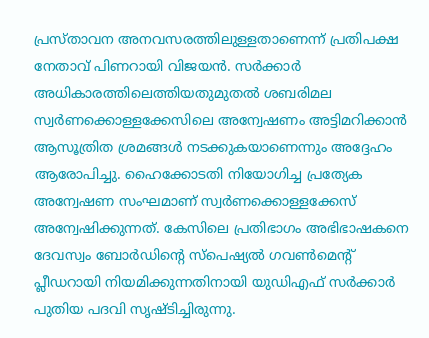പ്രസ്താവന അനവസരത്തിലുള്ളതാണെന്ന് പ്രതിപക്ഷ നേതാവ് പിണറായി വിജയന്‍. സര്‍ക്കാര്‍ അധികാരത്തിലെത്തിയതുമുതല്‍ ശബരിമല സ്വര്‍ണക്കൊള്ളക്കേസിലെ അന്വേഷണം അട്ടിമറിക്കാന്‍ ആസൂത്രിത ശ്രമങ്ങള്‍ നടക്കുകയാണെന്നും അദ്ദേഹം ആരോപിച്ചു. ഹൈക്കോടതി നിയോഗിച്ച പ്രത്യേക അന്വേഷണ സംഘമാണ് സ്വര്‍ണക്കൊള്ളക്കേസ് അന്വേഷിക്കുന്നത്. കേസിലെ പ്രതിഭാഗം അഭിഭാഷകനെ ദേവസ്വം ബോര്‍ഡിന്റെ സ്പെഷ്യല്‍ ഗവണ്‍മെന്റ് പ്ലീഡറായി നിയമിക്കുന്നതിനായി യുഡിഎഫ് സര്‍ക്കാര്‍ പുതിയ പദവി സൃഷ്ടിച്ചിരുന്നു.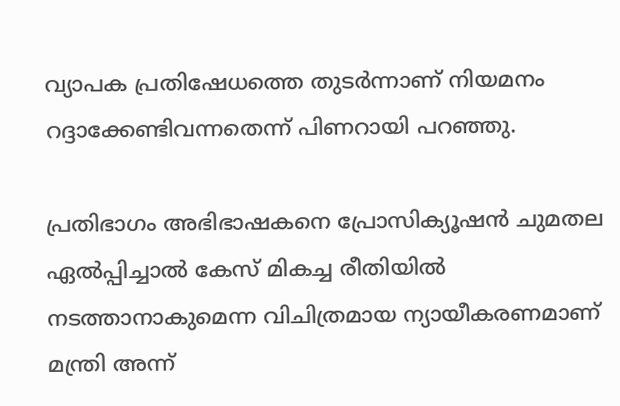വ്യാപക പ്രതിഷേധത്തെ തുടര്‍ന്നാണ് നിയമനം റദ്ദാക്കേണ്ടിവന്നതെന്ന് പിണറായി പറഞ്ഞു.

പ്രതിഭാഗം അഭിഭാഷകനെ പ്രോസിക്യൂഷന്‍ ചുമതല ഏല്‍പ്പിച്ചാല്‍ കേസ് മികച്ച രീതിയില്‍ നടത്താനാകുമെന്ന വിചിത്രമായ ന്യായീകരണമാണ് മന്ത്രി അന്ന്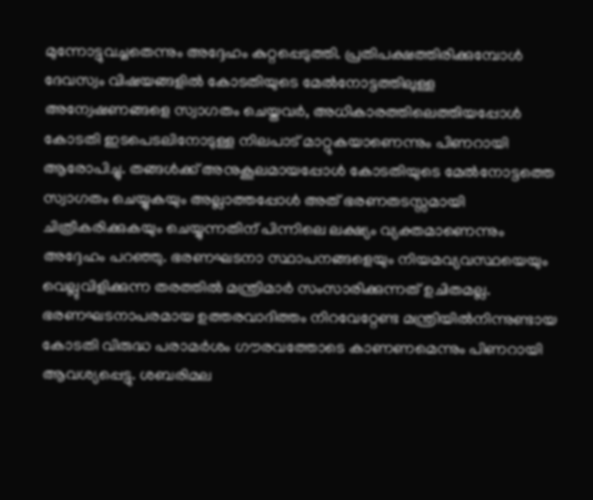മുന്നോട്ടുവച്ചതെന്നും അദ്ദേഹം കുറ്റപ്പെടുത്തി. പ്രതിപക്ഷത്തിരിക്കുമ്പോള്‍ ദേവസ്വം വിഷയങ്ങളില്‍ കോടതിയുടെ മേല്‍നോട്ടത്തിലുള്ള അന്വേഷണങ്ങളെ സ്വാഗതം ചെയ്തവര്‍, അധികാരത്തിലെത്തിയപ്പോള്‍ കോടതി ഇടപെടലിനോടുള്ള നിലപാട് മാറ്റുകയാണെന്നും പിണറായി ആരോപിച്ചു. തങ്ങള്‍ക്ക് അനുകൂലമായപ്പോള്‍ കോടതിയുടെ മേല്‍നോട്ടത്തെ സ്വാഗതം ചെയ്യുകയും അല്ലാത്തപ്പോള്‍ അത് ഭരണതടസ്സമായി ചിത്രീകരിക്കുകയും ചെയ്യുന്നതിന് പിന്നിലെ ലക്ഷ്യം വ്യക്തമാണെന്നും അദ്ദേഹം പറഞ്ഞു. ഭരണഘടനാ സ്ഥാപനങ്ങളെയും നിയമവ്യവസ്ഥയെയും വെല്ലുവിളിക്കുന്ന തരത്തില്‍ മന്ത്രിമാര്‍ സംസാരിക്കുന്നത് ഉചിതമല്ല. ഭരണഘടനാപരമായ ഉത്തരവാദിത്തം നിറവേറ്റേണ്ട മന്ത്രിയില്‍നിന്നുണ്ടായ കോടതി വിരുദ്ധ പരാമര്‍ശം ഗൗരവത്തോടെ കാണണമെന്നും പിണറായി ആവശ്യപ്പെട്ടു. ശബരിമല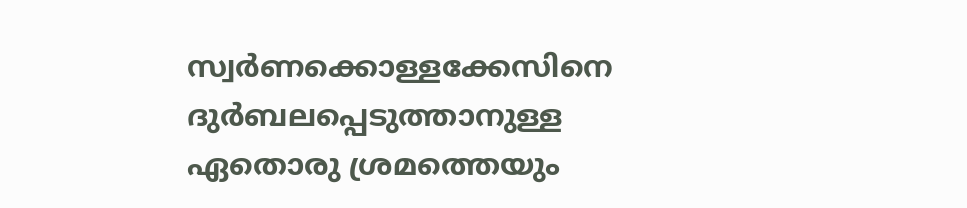സ്വര്‍ണക്കൊള്ളക്കേസിനെ ദുര്‍ബലപ്പെടുത്താനുള്ള ഏതൊരു ശ്രമത്തെയും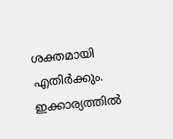ശക്തമായി എതിര്‍ക്കും. ഇക്കാര്യത്തില്‍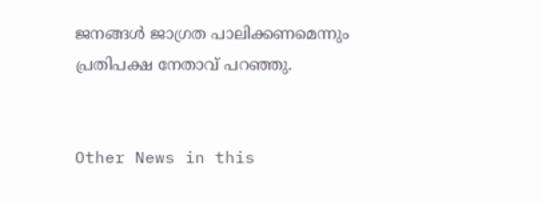ജനങ്ങള്‍ ജാഗ്രത പാലിക്കണമെന്നും പ്രതിപക്ഷ നേതാവ് പറഞ്ഞു.


Other News in this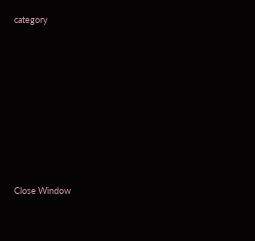category








Close Window